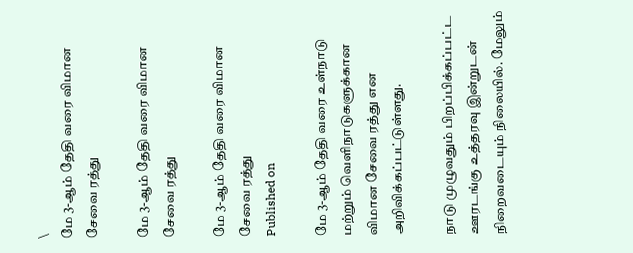\
மே 3-ஆம் தேதி வரை விமான சேவை ரத்து

மே 3-ஆம் தேதி வரை விமான சேவை ரத்து

மே 3-ஆம் தேதி வரை விமான சேவை ரத்து
Published on

மே 3-ஆம் தேதி வரை உள்நாடு மற்றும் வெளிநாடுகளுக்கான விமான சேவை ரத்து என அறிவிக்கப்பட்டுள்ளது.

நாடு முழுவதும் பிறப்பிக்கப்பட்ட ஊரடங்கு உத்தரவு இன்றுடன் நிறைவடையும் நிலையில். மேலும்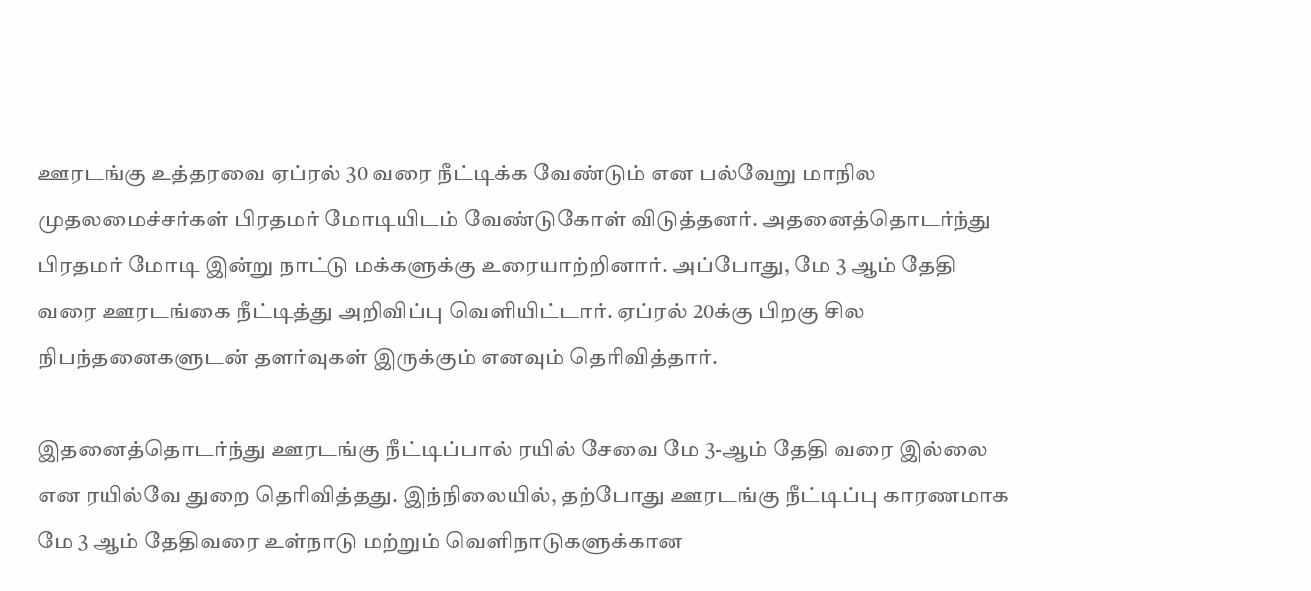ஊரடங்கு உத்தரவை ஏப்ரல் 30 வரை நீட்டிக்க வேண்டும் என பல்வேறு மாநில முதலமைச்சர்கள் பிரதமர் மோடியிடம் வேண்டுகோள் விடுத்தனர். அதனைத்தொடர்ந்து பிரதமர் மோடி இன்று நாட்டு மக்களுக்கு உரையாற்றினார். அப்போது, மே 3 ஆம் தேதி வரை ஊரடங்கை நீட்டித்து அறிவிப்பு வெளியிட்டார். ஏப்ரல் 20க்கு பிறகு சில நிபந்தனைகளுடன் தளர்வுகள் இருக்கும் எனவும் தெரிவித்தார்.

இதனைத்தொடர்ந்து ஊரடங்கு நீட்டிப்பால் ரயில் சேவை மே 3-ஆம் தேதி வரை இல்லை என ரயில்வே துறை தெரிவித்தது. இந்நிலையில், தற்போது ஊரடங்கு நீட்டிப்பு காரணமாக மே 3 ஆம் தேதிவரை உள்நாடு மற்றும் வெளிநாடுகளுக்கான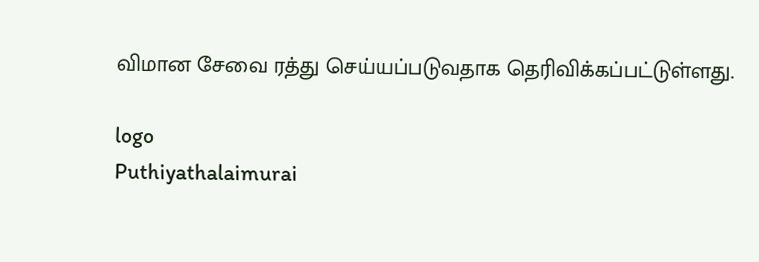விமான சேவை ரத்து செய்யப்படுவதாக தெரிவிக்கப்பட்டுள்ளது.

logo
Puthiyathalaimurai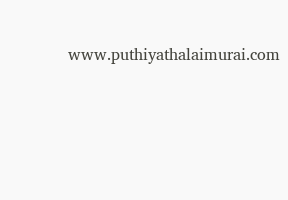www.puthiyathalaimurai.com